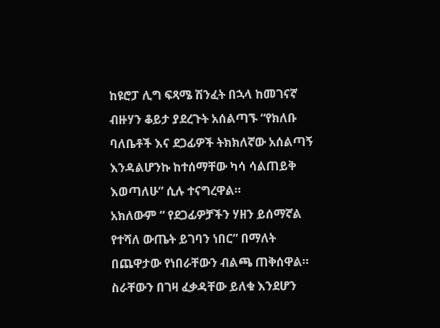ከዩሮፓ ሊግ ፍጻሜ ሽንፈት በኋላ ከመገናኛ ብዙሃን ቆይታ ያደረጉት አሰልጣኙ “የክለቡ ባለቤቶች እና ደጋፊዎች ትክክለኛው አሰልጣኝ እንዳልሆንኩ ከተሰማቸው ካሳ ሳልጠይቅ እወጣለሁ” ሲሉ ተናግረዋል።
አክለውም “ የደጋፊዎቻችን ሃዘን ይሰማኛል የተሻለ ውጤት ይገባን ነበር” በማለት በጨዋታው የነበራቸውን ብልጫ ጠቅሰዋል።
ስራቸውን በገዛ ፈቃዳቸው ይለቁ እንደሆን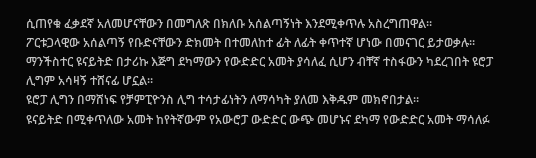ሲጠየቁ ፈቃደኛ አለመሆናቸውን በመግለጽ በክለቡ አሰልጣኝነት እንደሚቀጥሉ አስረግጠዋል።
ፖርቱጋላዊው አሰልጣኝ የቡድናቸውን ድክመት በተመለከተ ፊት ለፊት ቀጥተኛ ሆነው በመናገር ይታወቃሉ።
ማንችስተር ዩናይትድ በታሪኩ እጅግ ደካማውን የውድድር አመት ያሳለፈ ሲሆን ብቸኛ ተስፋውን ካደረገበት ዩሮፓ ሊግም አሳዛኝ ተሸናፊ ሆኗል።
ዩሮፓ ሊግን በማሸነፍ የቻምፒዮንስ ሊግ ተሳታፊነትን ለማሳካት ያለመ እቅዱም መክኖበታል።
ዩናይትድ በሚቀጥለው አመት ከየትኛውም የአውሮፓ ውድድር ውጭ መሆኑና ደካማ የውድድር አመት ማሳለፉ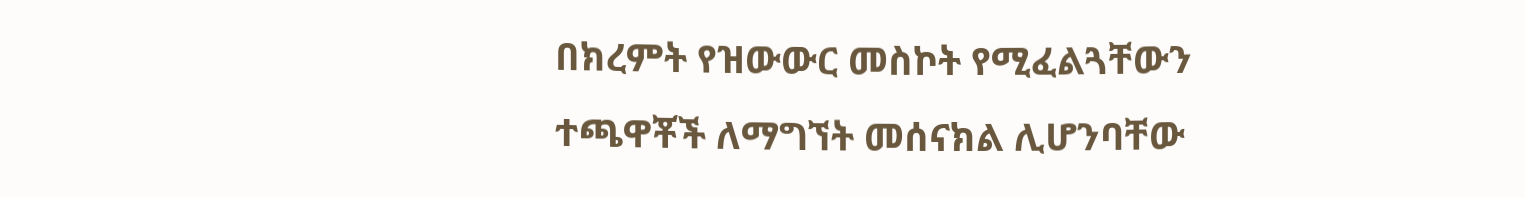በክረምት የዝውውር መስኮት የሚፈልጓቸውን ተጫዋቾች ለማግኘት መሰናክል ሊሆንባቸው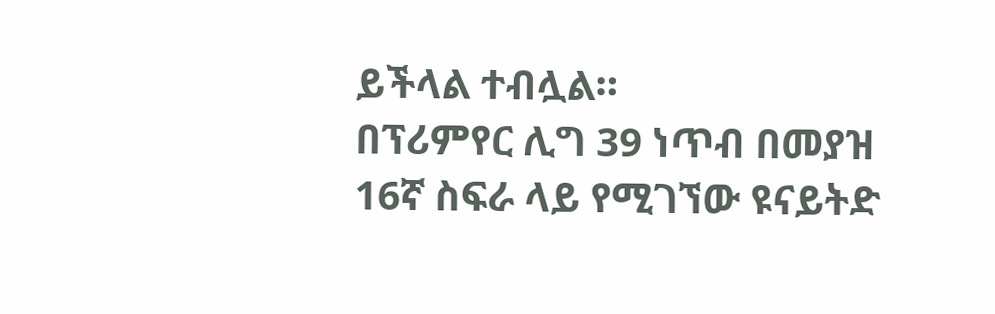ይችላል ተብሏል።
በፕሪምየር ሊግ 39 ነጥብ በመያዝ 16ኛ ስፍራ ላይ የሚገኘው ዩናይትድ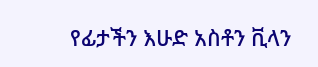የፊታችን እሁድ አስቶን ቪላን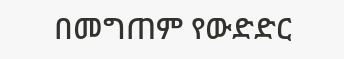በመግጠም የውድድር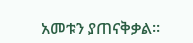አመቱን ያጠናቅቃል።